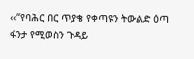‹‹“የባሕር በር ጥያቄ የቀጣዩን ትውልድ ዕጣ ፋንታ የሚወስን ጉዳይ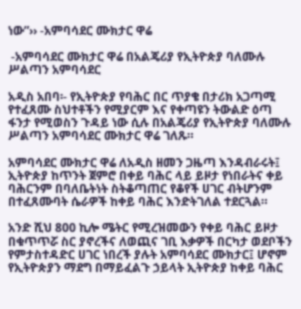ነው”›› -አምባሳደር ሙክታር ዋሬ

 -አምባሳደር ሙክታር ዋሬ በአልጄሪያ የኢትዮጵያ ባለሙሉ ሥልጣን አምባሳደር

አዲስ አበባ፡- የኢትዮጵያ የባሕር በር ጥያቄ በታሪክ አጋጣሚ የተፈጸሙ ስህተቶችን የሚያርም እና የቀጣዩን ትውልድ ዕጣ ፋንታ የሚወስን ጉዳይ ነው ሲሉ በአልጄሪያ የኢትዮጵያ ባለሙሉ ሥልጣን አምባሳደር ሙክታር ዋሬ ገለጹ።

አምባሳደር ሙክታር ዋሬ ለአዲስ ዘመን ጋዜጣ እንዳብራሩት፤ ኢትዮጵያ ከጥንት ጀምሮ በቀይ ባሕር ላይ ይዞታ የነበራትና ቀይ ባሕርንም በባለቤትነት ስትቆጣጠር የቆየች ሀገር ብትሆንም በተፈጸሙባት ሴራዎች ከቀይ ባሕር እንድትገለል ተደርጓል።

አንድ ሺህ 800 ኪሎ ሜትር የሚረዝመውን የቀይ ባሕር ይዞታ በቁጥጥሯ ስር ያኖረችና ለወጪና ገቢ እቃዎች በርካታ ወደቦችን የምታስተዳድር ሀገር ነበረች ያሉት አምባሳደር ሙክታር፤ ሆኖም የኢትዮጵያን ማደግ በማይፈልጉ ኃይላት ኢትዮጵያ ከቀይ ባሕር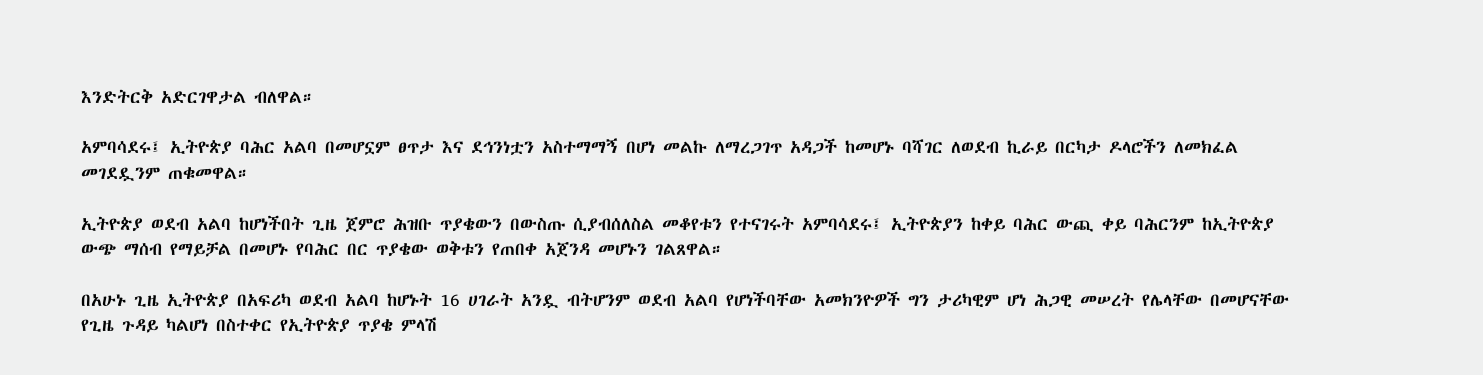እንድትርቅ አድርገዋታል ብለዋል።

አምባሳደሩ፤ ኢትዮጵያ ባሕር አልባ በመሆኗም ፀጥታ እና ደኅንነቷን አስተማማኝ በሆነ መልኩ ለማረጋገጥ አዳጋች ከመሆኑ ባሻገር ለወደብ ኪራይ በርካታ ዶላሮችን ለመክፈል መገደዷንም ጠቁመዋል።

ኢትዮጵያ ወደብ አልባ ከሆነችበት ጊዜ ጀምሮ ሕዝቡ ጥያቄውን በውስጡ ሲያብሰለስል መቆየቱን የተናገሩት አምባሳደሩ፤ ኢትዮጵያን ከቀይ ባሕር ውጪ ቀይ ባሕርንም ከኢትዮጵያ ውጭ ማሰብ የማይቻል በመሆኑ የባሕር በር ጥያቄው ወቅቱን የጠበቀ አጀንዳ መሆኑን ገልጸዋል።

በአሁኑ ጊዜ ኢትዮጵያ በአፍሪካ ወደብ አልባ ከሆኑት 16 ሀገራት አንዷ ብትሆንም ወደብ አልባ የሆነችባቸው አመክንዮዎች ግን ታሪካዊም ሆነ ሕጋዊ መሠረት የሌላቸው በመሆናቸው የጊዜ ጉዳይ ካልሆነ በስተቀር የኢትዮጵያ ጥያቄ ምላሽ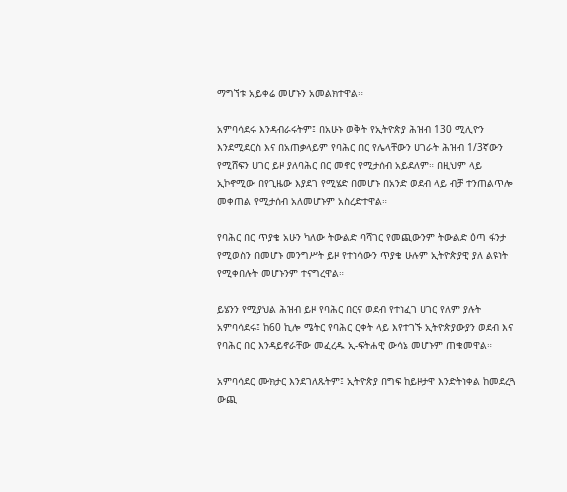ማግኘቱ አይቀሬ መሆኑን አመልክተዋል።

አምባሳደሩ እንዳብራሩትም፤ በአሁኑ ወቅት የኢትዮጵያ ሕዝብ 130 ሚሊዮን እንደሚደርስ እና በአጠቃላይም የባሕር በር የሌላቸውን ሀገራት ሕዝብ 1/3ኛውን የሚሸፍን ሀገር ይዞ ያለባሕር በር መኖር የሚታሰብ አይደለም። በዚህም ላይ ኢኮኖሚው በየጊዜው እያደገ የሚሄድ በመሆኑ በአንድ ወደብ ላይ ብቻ ተንጠልጥሎ መቀጠል የሚታሰብ አለመሆኑም አስረድተዋል።

የባሕር በር ጥያቄ አሁን ካለው ትውልድ ባሻገር የመጪውንም ትውልድ ዕጣ ፋንታ የሚወስን በመሆኑ መንግሥት ይዞ የተነሳውን ጥያቄ ሁሉም ኢትዮጵያዊ ያለ ልዩነት የሚቀበሉት መሆኑንም ተናግረዋል።

ይሄንን የሚያህል ሕዝብ ይዞ የባሕር በርና ወደብ የተነፈገ ሀገር የለም ያሉት አምባሳደሩ፤ ከ60 ኪሎ ሜትር የባሕር ርቀት ላይ እየተገኙ ኢትዮጵያውያን ወደብ እና የባሕር በር እንዳይኖራቸው መፈረዱ ኢ-ፍትሐዊ ውሳኔ መሆኑም ጠቁመዋል።

አምባሳደር ሙክታር እንደገለጹትም፤ ኢትዮጵያ በግፍ ከይዞታዋ እንድትነቀል ከመደረጓ ውጪ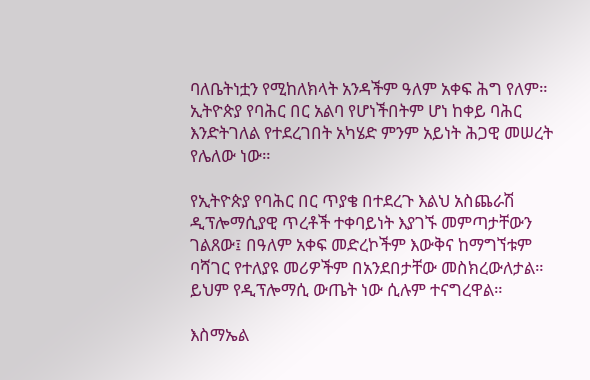ባለቤትነቷን የሚከለክላት አንዳችም ዓለም አቀፍ ሕግ የለም። ኢትዮጵያ የባሕር በር አልባ የሆነችበትም ሆነ ከቀይ ባሕር እንድትገለል የተደረገበት አካሄድ ምንም አይነት ሕጋዊ መሠረት የሌለው ነው።

የኢትዮጵያ የባሕር በር ጥያቄ በተደረጉ እልህ አስጨራሽ ዲፕሎማሲያዊ ጥረቶች ተቀባይነት እያገኙ መምጣታቸውን ገልጸው፤ በዓለም አቀፍ መድረኮችም እውቅና ከማግኘቱም ባሻገር የተለያዩ መሪዎችም በአንደበታቸው መስክረውለታል። ይህም የዲፕሎማሲ ውጤት ነው ሲሉም ተናግረዋል።

እስማኤል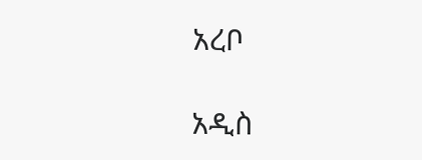አረቦ

አዲስ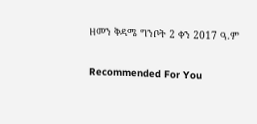ዘመን ቅዳሜ ግንቦት 2 ቀን 2017 ዓ.ም

Recommended For You